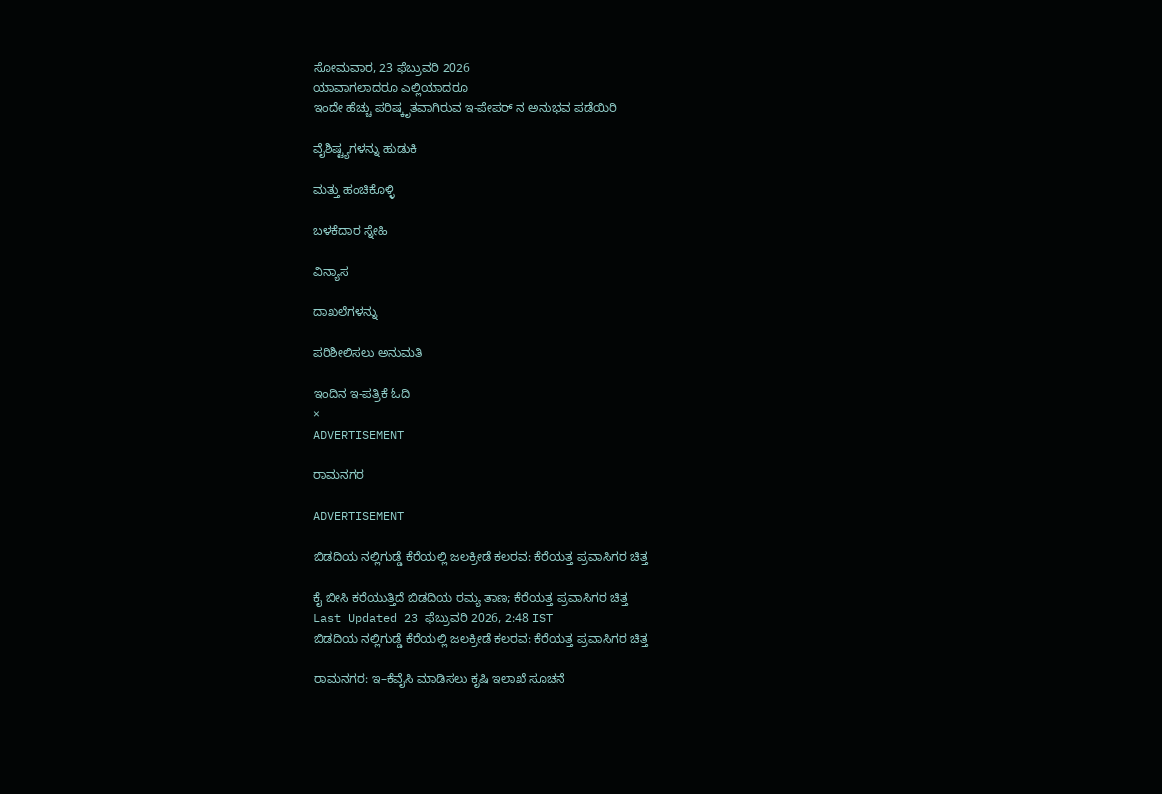ಸೋಮವಾರ, 23 ಫೆಬ್ರುವರಿ 2026
ಯಾವಾಗಲಾದರೂ ಎಲ್ಲಿಯಾದರೂ
ಇಂದೇ ಹೆಚ್ಚು ಪರಿಷ್ಕೃತವಾಗಿರುವ ಇ-ಪೇಪರ್ ನ ಅನುಭವ ಪಡೆಯಿರಿ

ವೈಶಿಷ್ಟ್ಯಗಳನ್ನು ಹುಡುಕಿ

ಮತ್ತು ಹಂಚಿಕೊಳ್ಳಿ

ಬಳಕೆದಾರ ಸ್ನೇಹಿ

ವಿನ್ಯಾಸ

ದಾಖಲೆಗಳನ್ನು

ಪರಿಶೀಲಿಸಲು ಅನುಮತಿ

ಇಂದಿನ ಇ-ಪತ್ರಿಕೆ ಓದಿ
×
ADVERTISEMENT

ರಾಮನಗರ

ADVERTISEMENT

ಬಿಡದಿಯ ನಲ್ಲಿಗುಡ್ಡೆ ಕೆರೆಯಲ್ಲಿ ಜಲಕ್ರೀಡೆ ಕಲರವ: ಕೆರೆಯತ್ತ ಪ್ರವಾಸಿಗರ ಚಿತ್ತ

ಕೈ ಬೀಸಿ ಕರೆಯುತ್ತಿದೆ ಬಿಡದಿಯ ರಮ್ಯ ತಾಣ; ಕೆರೆಯತ್ತ ಪ್ರವಾಸಿಗರ ಚಿತ್ತ
Last Updated 23 ಫೆಬ್ರುವರಿ 2026, 2:48 IST
ಬಿಡದಿಯ ನಲ್ಲಿಗುಡ್ಡೆ ಕೆರೆಯಲ್ಲಿ ಜಲಕ್ರೀಡೆ ಕಲರವ: ಕೆರೆಯತ್ತ ಪ್ರವಾಸಿಗರ ಚಿತ್ತ

ರಾಮನಗರ: ಇ–ಕೆವೈಸಿ ಮಾಡಿಸಲು ಕೃಷಿ ಇಲಾಖೆ ಸೂಚನೆ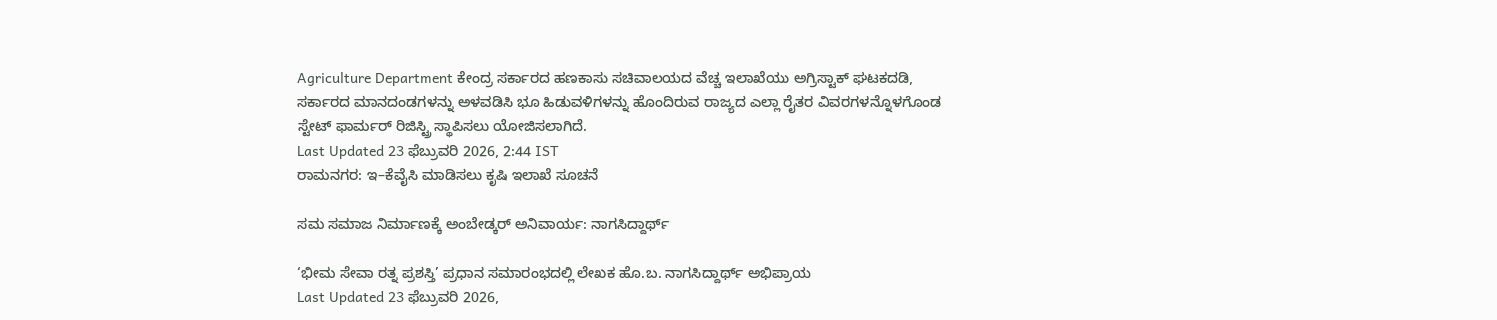Agriculture Department ಕೇಂದ್ರ ಸರ್ಕಾರದ ಹಣಕಾಸು ಸಚಿವಾಲಯದ ವೆಚ್ಚ ಇಲಾಖೆಯು ಅಗ್ರಿಸ್ಟಾಕ್ ಘಟಕದಡಿ, ಸರ್ಕಾರದ ಮಾನದಂಡಗಳನ್ನು ಅಳವಡಿಸಿ ಭೂ ಹಿಡುವಳಿಗಳನ್ನು ಹೊಂದಿರುವ ರಾಜ್ಯದ ಎಲ್ಲಾ ರೈತರ ವಿವರಗಳನ್ನೊಳಗೊಂಡ ಸ್ಟೇಟ್ ಫಾರ್ಮರ್ ರಿಜಿಸ್ಟ್ರಿ ಸ್ಥಾಪಿಸಲು ಯೋಜಿಸಲಾಗಿದೆ.
Last Updated 23 ಫೆಬ್ರುವರಿ 2026, 2:44 IST
ರಾಮನಗರ: ಇ–ಕೆವೈಸಿ ಮಾಡಿಸಲು ಕೃಷಿ ಇಲಾಖೆ ಸೂಚನೆ

ಸಮ ಸಮಾಜ ನಿರ್ಮಾಣಕ್ಕೆ ಅಂಬೇಡ್ಕರ್ ಅನಿವಾರ್ಯ: ನಾಗಸಿದ್ದಾರ್ಥ್

‘ಭೀಮ ಸೇವಾ ರತ್ನ ಪ್ರಶಸ್ತಿ’ ಪ್ರಧಾನ ಸಮಾರಂಭದಲ್ಲಿ ಲೇಖಕ ಹೊ.ಬ. ನಾಗಸಿದ್ದಾರ್ಥ್ ಅಭಿಪ್ರಾಯ
Last Updated 23 ಫೆಬ್ರುವರಿ 2026,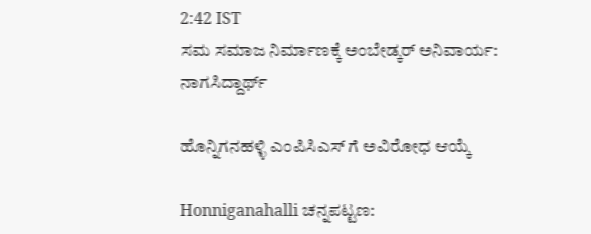2:42 IST
ಸಮ ಸಮಾಜ ನಿರ್ಮಾಣಕ್ಕೆ ಅಂಬೇಡ್ಕರ್ ಅನಿವಾರ್ಯ: ನಾಗಸಿದ್ದಾರ್ಥ್

ಹೊನ್ನಿಗನಹಳ್ಳಿ ಎಂಪಿಸಿಎಸ್ ಗೆ ಅವಿರೋಧ ಆಯ್ಕೆ

Honniganahalli ಚನ್ನಪಟ್ಟಣ: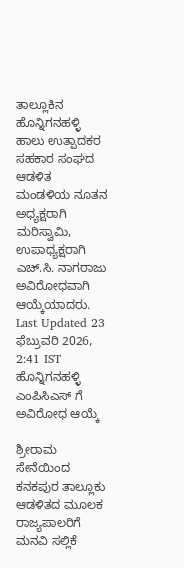ತಾಲ್ಲೂಕಿನ ಹೊನ್ನಿಗನಹಳ್ಳಿ ಹಾಲು ಉತ್ಪಾದಕರ ಸಹಕಾರ ಸಂಘದ ಆಡಳಿತ ಮಂಡಳಿಯ ನೂತನ ಅಧ್ಯಕ್ಷರಾಗಿ ಮರಿಸ್ವಾಮಿ, ಉಪಾಧ್ಯಕ್ಷರಾಗಿ ಎಚ್.ಸಿ. ನಾಗರಾಜು ಅವಿರೋಧವಾಗಿ ಆಯ್ಕೆಯಾದರು.
Last Updated 23 ಫೆಬ್ರುವರಿ 2026, 2:41 IST
ಹೊನ್ನಿಗನಹಳ್ಳಿ ಎಂಪಿಸಿಎಸ್ ಗೆ ಅವಿರೋಧ ಆಯ್ಕೆ

ಶ್ರೀರಾಮ ಸೇನೆಯಿಂದ ಕನಕಪುರ ತಾಲ್ಲೂಕು ಆಡಳಿತದ ಮೂಲಕ ರಾಜ್ಯಪಾಲರಿಗೆ ಮನವಿ ಸಲ್ಲಿಕೆ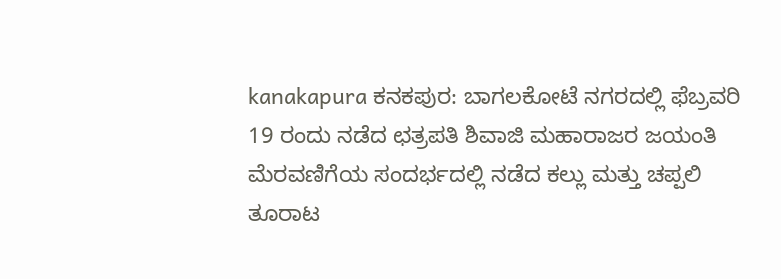kanakapura ಕನಕಪುರ: ಬಾಗಲಕೋಟೆ ನಗರದಲ್ಲಿ ಫೆಬ್ರವರಿ 19 ರಂದು ನಡೆದ ಛತ್ರಪತಿ ಶಿವಾಜಿ ಮಹಾರಾಜರ ಜಯಂತಿ ಮೆರವಣಿಗೆಯ ಸಂದರ್ಭದಲ್ಲಿ ನಡೆದ ಕಲ್ಲು ಮತ್ತು ಚಪ್ಪಲಿ ತೂರಾಟ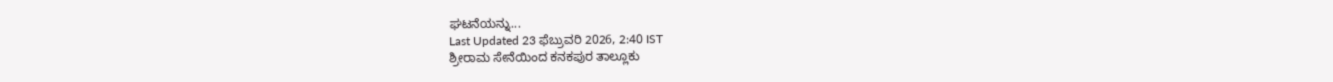ಘಟನೆಯನ್ನು...
Last Updated 23 ಫೆಬ್ರುವರಿ 2026, 2:40 IST
ಶ್ರೀರಾಮ ಸೇನೆಯಿಂದ ಕನಕಪುರ ತಾಲ್ಲೂಕು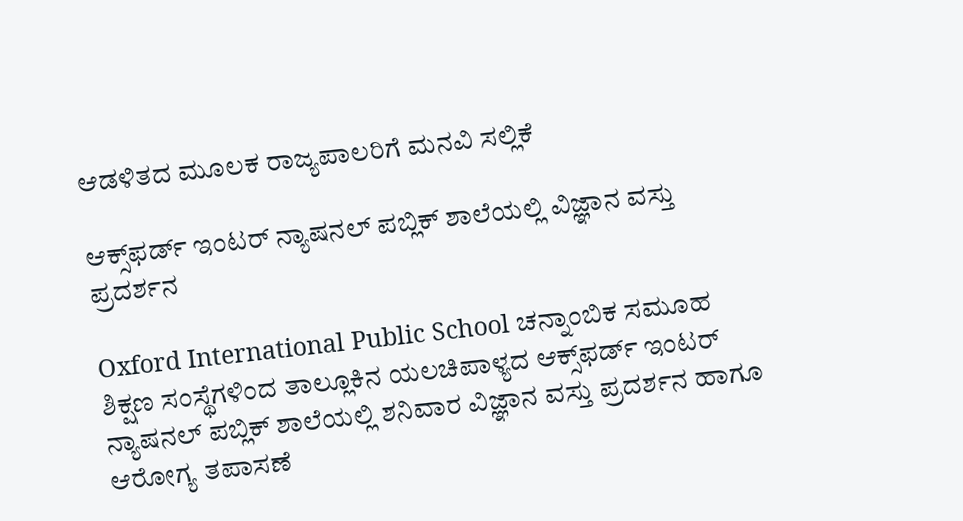ಆಡಳಿತದ ಮೂಲಕ ರಾಜ್ಯಪಾಲರಿಗೆ ಮನವಿ ಸಲ್ಲಿಕೆ

ಆಕ್ಸ್‌ಫರ್ಡ್ ಇಂಟರ್ ನ್ಯಾಷನಲ್ ಪಬ್ಲಿಕ್ ಶಾಲೆಯಲ್ಲಿ ವಿಜ್ಞಾನ ವಸ್ತು ಪ್ರದರ್ಶನ

Oxford International Public School ಚನ್ನಾಂಬಿಕ ಸಮೂಹ ಶಿಕ್ಷಣ ಸಂಸ್ಥೆಗಳಿಂದ ತಾಲ್ಲೂಕಿನ ಯಲಚಿಪಾಳ್ಯದ ಆಕ್ಸ್‌ಫರ್ಡ್ ಇಂಟರ್ ನ್ಯಾಷನಲ್ ಪಬ್ಲಿಕ್ ಶಾಲೆಯಲ್ಲಿ ಶನಿವಾರ ವಿಜ್ಞಾನ ವಸ್ತು ಪ್ರದರ್ಶನ ಹಾಗೂ ಆರೋಗ್ಯ ತಪಾಸಣೆ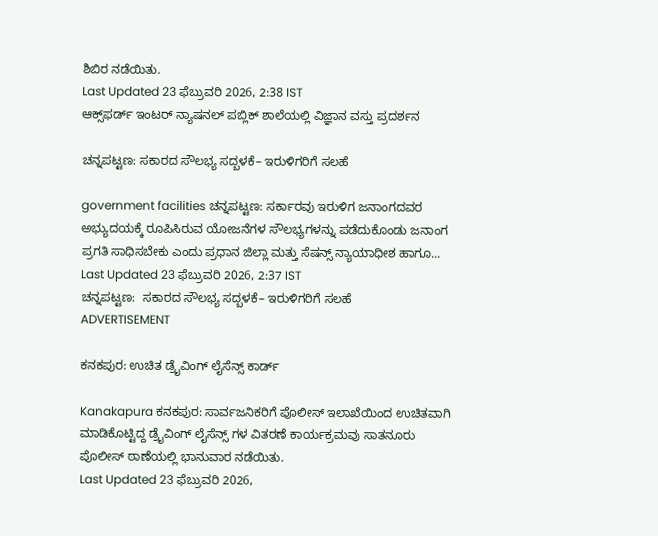ಶಿಬಿರ ನಡೆಯಿತು.
Last Updated 23 ಫೆಬ್ರುವರಿ 2026, 2:38 IST
ಆಕ್ಸ್‌ಫರ್ಡ್ ಇಂಟರ್ ನ್ಯಾಷನಲ್ ಪಬ್ಲಿಕ್ ಶಾಲೆಯಲ್ಲಿ ವಿಜ್ಞಾನ ವಸ್ತು ಪ್ರದರ್ಶನ

ಚನ್ನಪಟ್ಟಣ: ಸಕಾರದ ಸೌಲಭ್ಯ ಸದ್ಬಳಕೆ– ಇರುಳಿಗರಿಗೆ ಸಲಹೆ

government facilities ಚನ್ನಪಟ್ಟಣ: ಸರ್ಕಾರವು ಇರುಳಿಗ ಜನಾಂಗದವರ ಅಭ್ಯುದಯಕ್ಕೆ ರೂಪಿಸಿರುವ ಯೋಜನೆಗಳ ಸೌಲಭ್ಯಗಳನ್ನು ಪಡೆದುಕೊಂಡು ಜನಾಂಗ ಪ್ರಗತಿ ಸಾಧಿಸಬೇಕು ಎಂದು ಪ್ರಧಾನ ಜಿಲ್ಲಾ ಮತ್ತು ಸೆಷನ್ಸ್ ನ್ಯಾಯಾಧೀಶ ಹಾಗೂ...
Last Updated 23 ಫೆಬ್ರುವರಿ 2026, 2:37 IST
ಚನ್ನಪಟ್ಟಣ:  ಸಕಾರದ ಸೌಲಭ್ಯ ಸದ್ಬಳಕೆ– ಇರುಳಿಗರಿಗೆ ಸಲಹೆ
ADVERTISEMENT

ಕನಕಪುರ: ಉಚಿತ ಡ್ರೈವಿಂಗ್ ಲೈಸೆನ್ಸ್ ಕಾರ್ಡ್

Kanakapura ಕನಕಪುರ: ಸಾರ್ವಜನಿಕರಿಗೆ ಪೊಲೀಸ್ ಇಲಾಖೆಯಿಂದ ಉಚಿತವಾಗಿ ಮಾಡಿಕೊಟ್ಟಿದ್ದ ಡ್ರೈವಿಂಗ್ ಲೈಸೆನ್ಸ್ ಗಳ ವಿತರಣೆ ಕಾರ್ಯಕ್ರಮವು ಸಾತನೂರು ಪೊಲೀಸ್ ಠಾಣೆಯಲ್ಲಿ ಭಾನುವಾರ ನಡೆಯಿತು.
Last Updated 23 ಫೆಬ್ರುವರಿ 2026,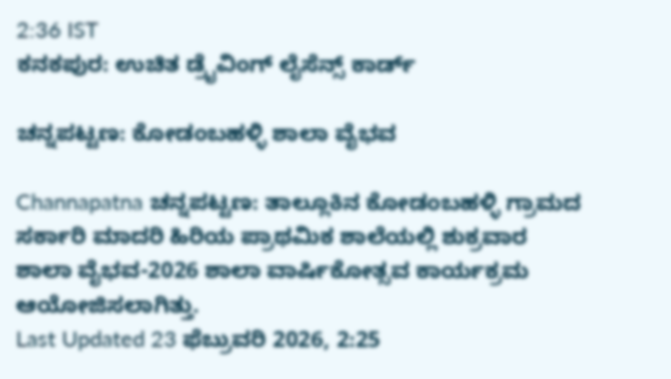2:36 IST
ಕನಕಪುರ: ಉಚಿತ ಡ್ರೈವಿಂಗ್ ಲೈಸೆನ್ಸ್ ಕಾರ್ಡ್

ಚನ್ನಪಟ್ಟಣ: ಕೋಡಂಬಹಳ್ಳಿ ಶಾಲಾ ವೈಭವ

Channapatna ಚನ್ನಪಟ್ಟಣ: ತಾಲ್ಲೂಕಿನ ಕೋಡಂಬಹಳ್ಳಿ ಗ್ರಾಮದ ಸರ್ಕಾರಿ ಮಾದರಿ ಹಿರಿಯ ಪ್ರಾಥಮಿಕ ಶಾಲೆಯಲ್ಲಿ ಶುಕ್ರವಾರ ಶಾಲಾ ವೈಭವ-2026 ಶಾಲಾ ವಾರ್ಷಿಕೋತ್ಸವ ಕಾರ್ಯಕ್ರಮ ಆಯೋಜಿಸಲಾಗಿತ್ತು.
Last Updated 23 ಫೆಬ್ರುವರಿ 2026, 2:25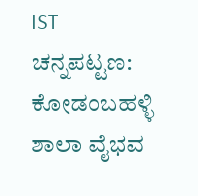IST
ಚನ್ನಪಟ್ಟಣ: ಕೋಡಂಬಹಳ್ಳಿ ಶಾಲಾ ವೈಭವ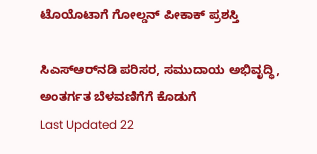ಟೊಯೊಟಾಗೆ ಗೋಲ್ಡನ್ ಪೀಕಾಕ್ ಪ್ರಶಸ್ತಿ

ಸಿಎಸ್‌ಆರ್‌ನಡಿ ಪರಿಸರ, ಸಮುದಾಯ ಅಭಿವೃದ್ಧಿ, ಅಂತರ್ಗತ ಬೆಳವಣಿಗೆಗೆ ಕೊಡುಗೆ
Last Updated 22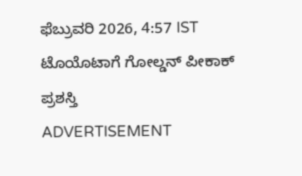ಫೆಬ್ರುವರಿ 2026, 4:57 IST
ಟೊಯೊಟಾಗೆ ಗೋಲ್ಡನ್ ಪೀಕಾಕ್ ಪ್ರಶಸ್ತಿ
ADVERTISEMENT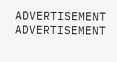ADVERTISEMENT
ADVERTISEMENT